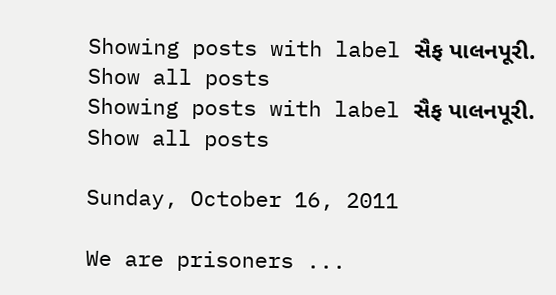Showing posts with label સૈફ પાલનપૂરી. Show all posts
Showing posts with label સૈફ પાલનપૂરી. Show all posts

Sunday, October 16, 2011

We are prisoners ...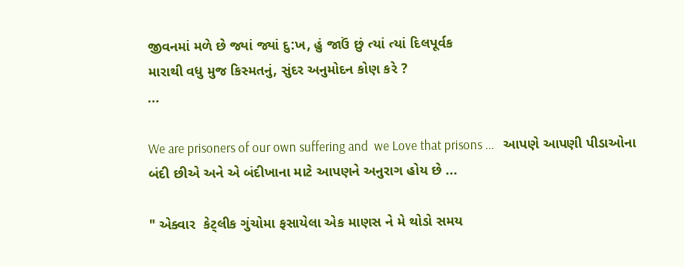જીવનમાં મળે છે જ્યાં જ્યાં દુ:ખ, હું જાઉં છું ત્યાં ત્યાં દિલપૂર્વક
મારાથી વધુ મુજ કિસ્મતનું, સુંદર અનુમોદન કોણ કરે ?
...

We are prisoners of our own suffering and  we Love that prisons ...   આપણે આપણી પીડાઓના બંદી છીએ અને એ બંદીખાના માટે આપણને અનુરાગ હોય છે ...

" એક્વાર  કેટ્લીક ગુંચોમા ફસાયેલા એક માણસ ને મે થોડો સમય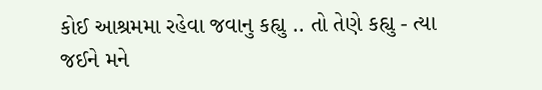કોઈ આશ્રમમા રહેવા જવાનુ કહ્યુ .. તો તેણે કહ્યુ - ત્યા જઈને મને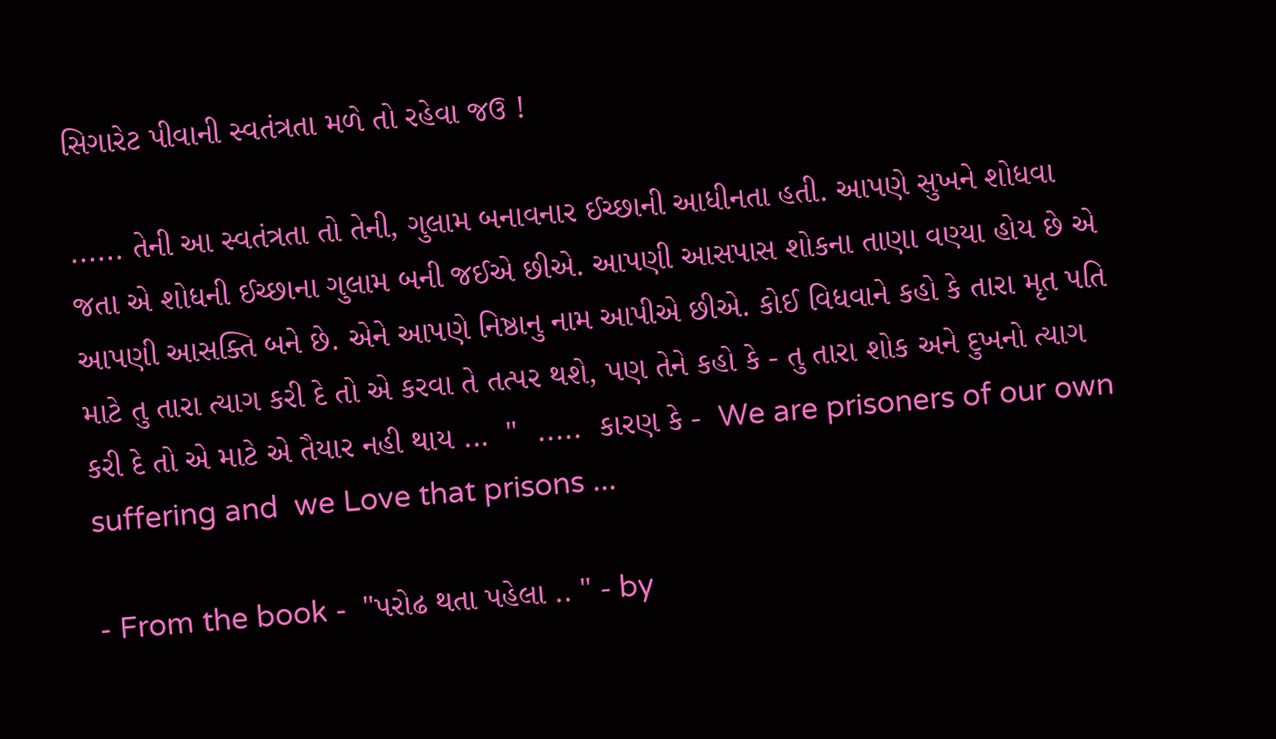સિગારેટ પીવાની સ્વતંત્રતા મળે તો રહેવા જઉ !

...... તેની આ સ્વતંત્રતા તો તેની, ગુલામ બનાવનાર ઈચ્છાની આધીનતા હતી. આપણે સુખને શોધવા જતા એ શોધની ઈચ્છાના ગુલામ બની જઈએ છીએ. આપણી આસપાસ શોકના તાણા વણ્યા હોય છે એ આપણી આસક્તિ બને છે. એને આપણે નિષ્ઠાનુ નામ આપીએ છીએ. કોઈ વિધવાને કહો કે તારા મૃત પતિ માટે તુ તારા ત્યાગ કરી દે તો એ કરવા તે તત્પર થશે, પણ તેને કહો કે - તુ તારા શોક અને દુખનો ત્યાગ કરી દે તો એ માટે એ તૈયાર નહી થાય ...  "  .....  કારણ કે -  We are prisoners of our own suffering and  we Love that prisons ...

- From the book -  "પરોઢ થતા પહેલા .. " - by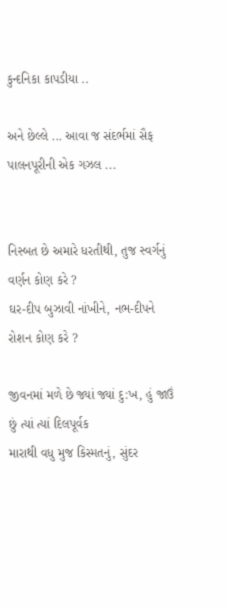કુન્દનિકા કાપડીયા ..

અને છેલ્લે ... આવા જ સંદર્ભમાં સૈફ પાલનપૂરીની એક ગઝલ ...


નિસ્બત છે અમારે ધરતીથી, તુજ સ્વર્ગનું વર્ણન કોણ કરે ?
ઘર-દીપ બુઝાવી નાંખીને, નભ-દીપને રોશન કોણ કરે ?

જીવનમાં મળે છે જ્યાં જ્યાં દુ:ખ, હું જાઉં છું ત્યાં ત્યાં દિલપૂર્વક
મારાથી વધુ મુજ કિસ્મતનું, સુંદર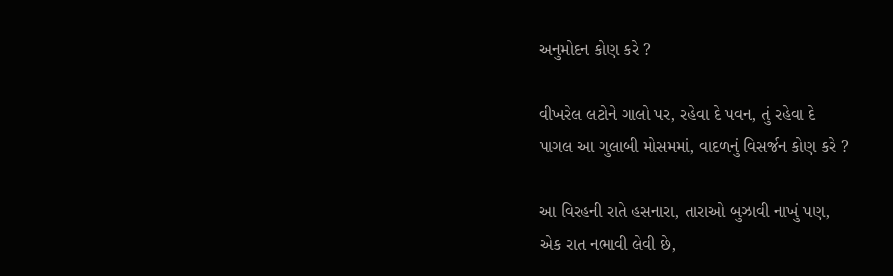અનુમોદન કોણ કરે ?

વીખરેલ લટોને ગાલો પર, રહેવા દે પવન, તું રહેવા દે
પાગલ આ ગુલાબી મોસમમાં, વાદળનું વિસર્જન કોણ કરે ?

આ વિરહની રાતે હસનારા, તારાઓ બુઝાવી નાખું પણ,
એક રાત નભાવી લેવી છે,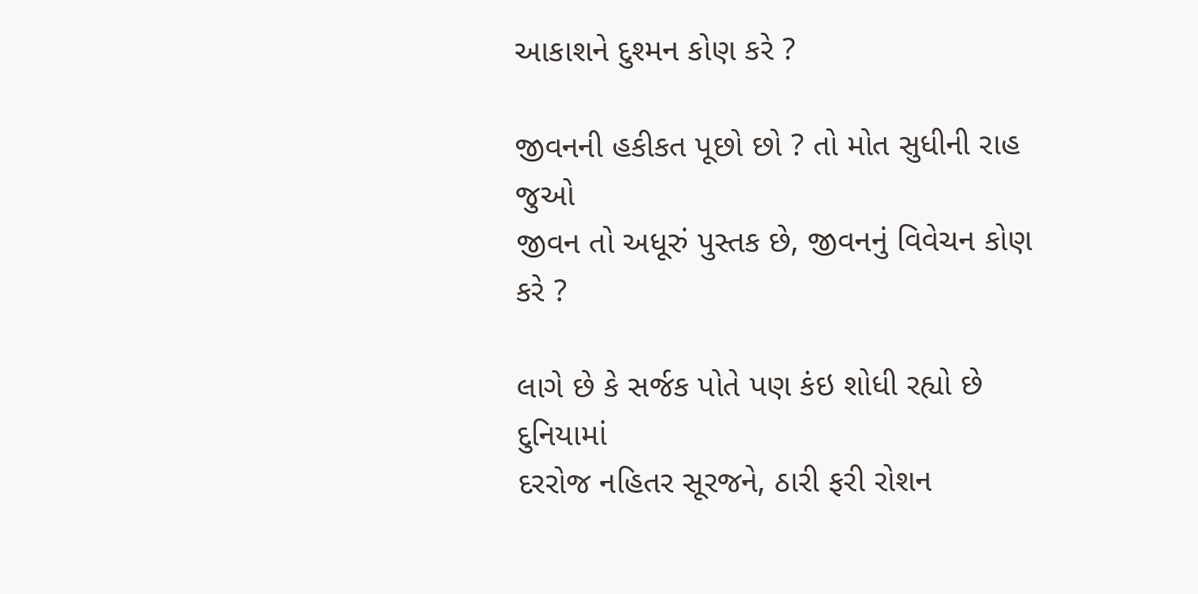આકાશને દુશ્મન કોણ કરે ?

જીવનની હકીકત પૂછો છો ? તો મોત સુધીની રાહ જુઓ
જીવન તો અધૂરું પુસ્તક છે, જીવનનું વિવેચન કોણ કરે ?

લાગે છે કે સર્જક પોતે પણ કંઇ શોધી રહ્યો છે દુનિયામાં
દરરોજ નહિતર સૂરજને, ઠારી ફરી રોશન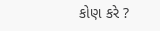કોણ કરે ?